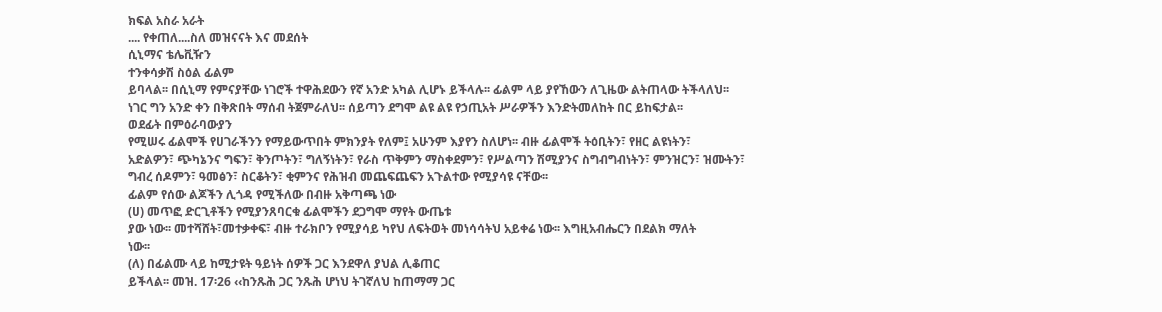ክፍል አስራ አራት
.... የቀጠለ....ስለ መዝናናት እና መደሰት
ሲኒማና ቴሌቪዥን
ተንቀሳቃሽ ስዕል ፊልም
ይባላል፡፡ በሲኒማ የምናያቸው ነገሮች ተዋሕደውን የኛ አንድ አካል ሊሆኑ ይችላሉ፡፡ ፊልም ላይ ያየኸውን ለጊዜው ልትጠላው ትችላለህ፡፡
ነገር ግን አንድ ቀን በቅጽበት ማሰብ ትጀምራለህ፡፡ ሰይጣን ደግሞ ልዩ ልዩ የኃጢአት ሥራዎችን እንድትመለከት በር ይከፍታል፡፡
ወደፊት በምዕራባውያን
የሚሠሩ ፊልሞች የሀገራችንን የማይውጥበት ምክንያት የለም፤ አሁንም እያየን ስለሆነ፡፡ ብዙ ፊልሞች ትዕቢትን፣ የዘር ልዩነትን፣
አድልዎን፣ ጭካኔንና ግፍን፣ ቅንጦትን፣ ግለኝነትን፣ የራስ ጥቅምን ማስቀደምን፣ የሥልጣን ሽሚያንና ስግብግብነትን፣ ምንዝርን፣ ዝሙትን፣
ግብረ ሰዶምን፣ ዓመፅን፣ ስርቆትን፣ ቂምንና የሕዝብ መጨፍጨፍን አጉልተው የሚያሳዩ ናቸው፡፡
ፊልም የሰው ልጆችን ሊጎዳ የሚችለው በብዙ አቅጣጫ ነው
(ሀ) መጥፎ ድርጊቶችን የሚያንጸባርቁ ፊልሞችን ደጋግሞ ማየት ውጤቱ
ያው ነው፡፡ መተሻሸት፣መተቃቀፍ፣ ብዙ ተራክቦን የሚያሳይ ካየህ ለፍትወት መነሳሳትህ አይቀሬ ነው፡፡ እግዚአብሔርን በደልክ ማለት
ነው፡፡
(ለ) በፊልሙ ላይ ከሚታዩት ዓይነት ሰዎች ጋር እንደዋለ ያህል ሊቆጠር
ይችላል፡፡ መዝ. 17፡26 ‹‹ከንጹሕ ጋር ንጹሕ ሆነህ ትገኛለህ ከጠማማ ጋር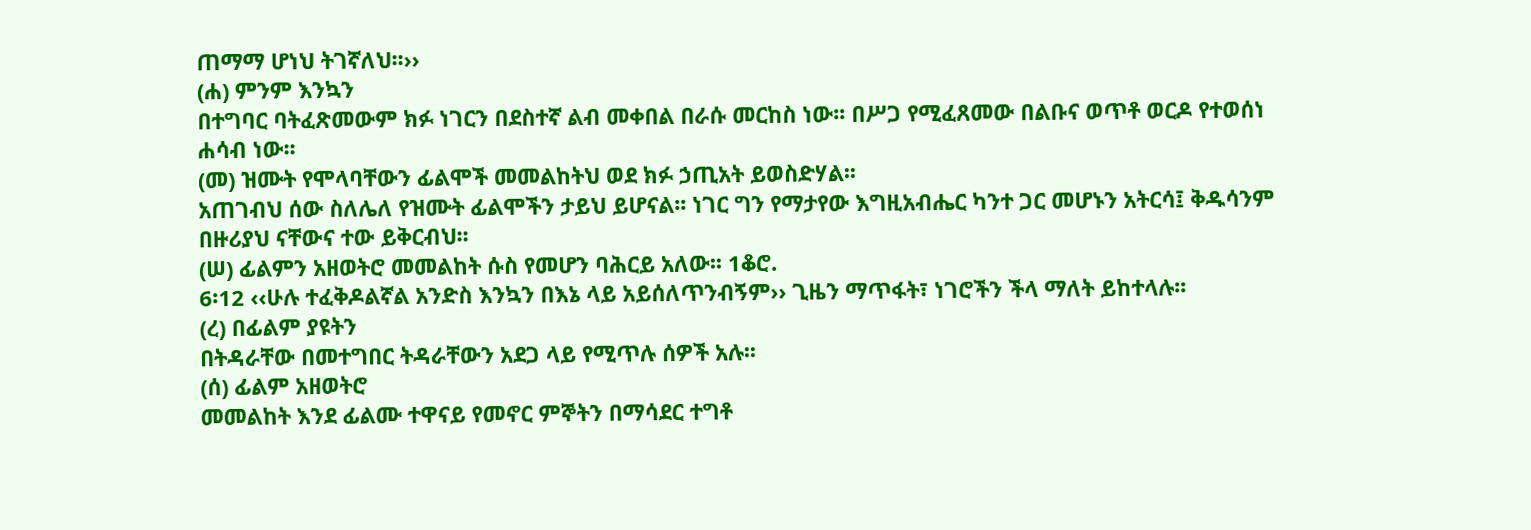ጠማማ ሆነህ ትገኛለህ፡፡››
(ሐ) ምንም እንኳን
በተግባር ባትፈጽመውም ክፉ ነገርን በደስተኛ ልብ መቀበል በራሱ መርከስ ነው፡፡ በሥጋ የሚፈጸመው በልቡና ወጥቶ ወርዶ የተወሰነ
ሐሳብ ነው፡፡
(መ) ዝሙት የሞላባቸውን ፊልሞች መመልከትህ ወደ ክፉ ኃጢአት ይወስድሃል፡፡
አጠገብህ ሰው ስለሌለ የዝሙት ፊልሞችን ታይህ ይሆናል፡፡ ነገር ግን የማታየው እግዚአብሔር ካንተ ጋር መሆኑን አትርሳ፤ ቅዱሳንም
በዙሪያህ ናቸውና ተው ይቅርብህ፡፡
(ሠ) ፊልምን አዘወትሮ መመልከት ሱስ የመሆን ባሕርይ አለው፡፡ 1ቆሮ.
6፡12 ‹‹ሁሉ ተፈቅዶልኛል አንድስ እንኳን በእኔ ላይ አይሰለጥንብኝም›› ጊዜን ማጥፋት፣ ነገሮችን ችላ ማለት ይከተላሉ፡፡
(ረ) በፊልም ያዩትን
በትዳራቸው በመተግበር ትዳራቸውን አደጋ ላይ የሚጥሉ ሰዎች አሉ፡፡
(ሰ) ፊልም አዘወትሮ
መመልከት እንደ ፊልሙ ተዋናይ የመኖር ምኞትን በማሳደር ተግቶ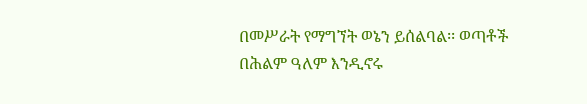በመሥራት የማግኘት ወኔን ይሰልባል፡፡ ወጣቶች በሕልም ዓለም እንዲኖሩ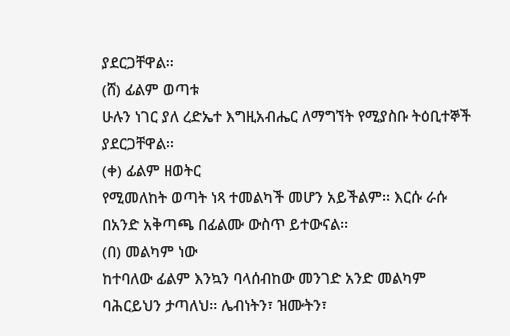ያደርጋቸዋል፡፡
(ሸ) ፊልም ወጣቱ
ሁሉን ነገር ያለ ረድኤተ እግዚአብሔር ለማግኘት የሚያስቡ ትዕቢተኞች ያደርጋቸዋል፡፡
(ቀ) ፊልም ዘወትር
የሚመለከት ወጣት ነጻ ተመልካች መሆን አይችልም፡፡ እርሱ ራሱ በአንድ አቅጣጫ በፊልሙ ውስጥ ይተውናል፡፡
(በ) መልካም ነው
ከተባለው ፊልም እንኳን ባላሰብከው መንገድ አንድ መልካም ባሕርይህን ታጣለህ፡፡ ሌብነትን፣ ዝሙትን፣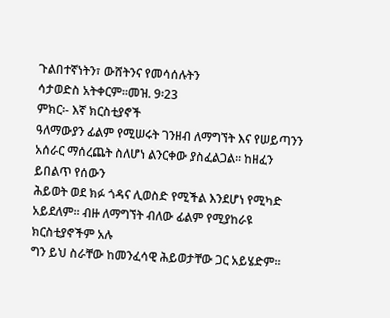ጉልበተኛነትን፣ ውሸትንና የመሳሰሉትን
ሳታወድስ አትቀርም፡፡መዝ. 9፡23
ምክር፡- እኛ ክርስቲያኖች
ዓለማውያን ፊልም የሚሠሩት ገንዘብ ለማግኘት እና የሠይጣንን አሰራር ማሰረጨት ስለሆነ ልንርቀው ያስፈልጋል፡፡ ከዘፈን ይበልጥ የሰውን
ሕይወት ወደ ክፉ ጎዳና ሊወስድ የሚችል እንደሆነ የሚካድ አይደለም፡፡ ብዙ ለማግኘት ብለው ፊልም የሚያከራዩ ክርስቲያኖችም አሉ
ግን ይህ ስራቸው ከመንፈሳዊ ሕይወታቸው ጋር አይሄድም፡፡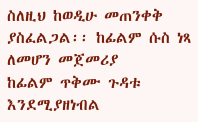ስለዚህ ከወዲሁ መጠንቀቅ ያስፈልጋል፡፡ ከፊልም ሱስ ነጻ ለመሆን መጀመሪያ
ከፊልም ጥቅሙ ጉዳቱ እንደሚያዘነብል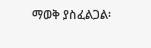ማወቅ ያስፈልጋል፡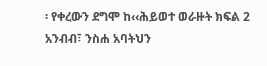፡ የቀረውን ደግሞ ከ‹‹ሕይወተ ወራዙት ክፍል 2 አንብብ፣ ንስሐ አባትህን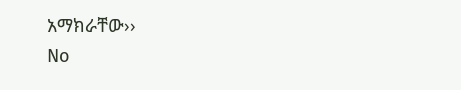አማክራቸው››
No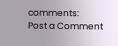comments:
Post a Comment